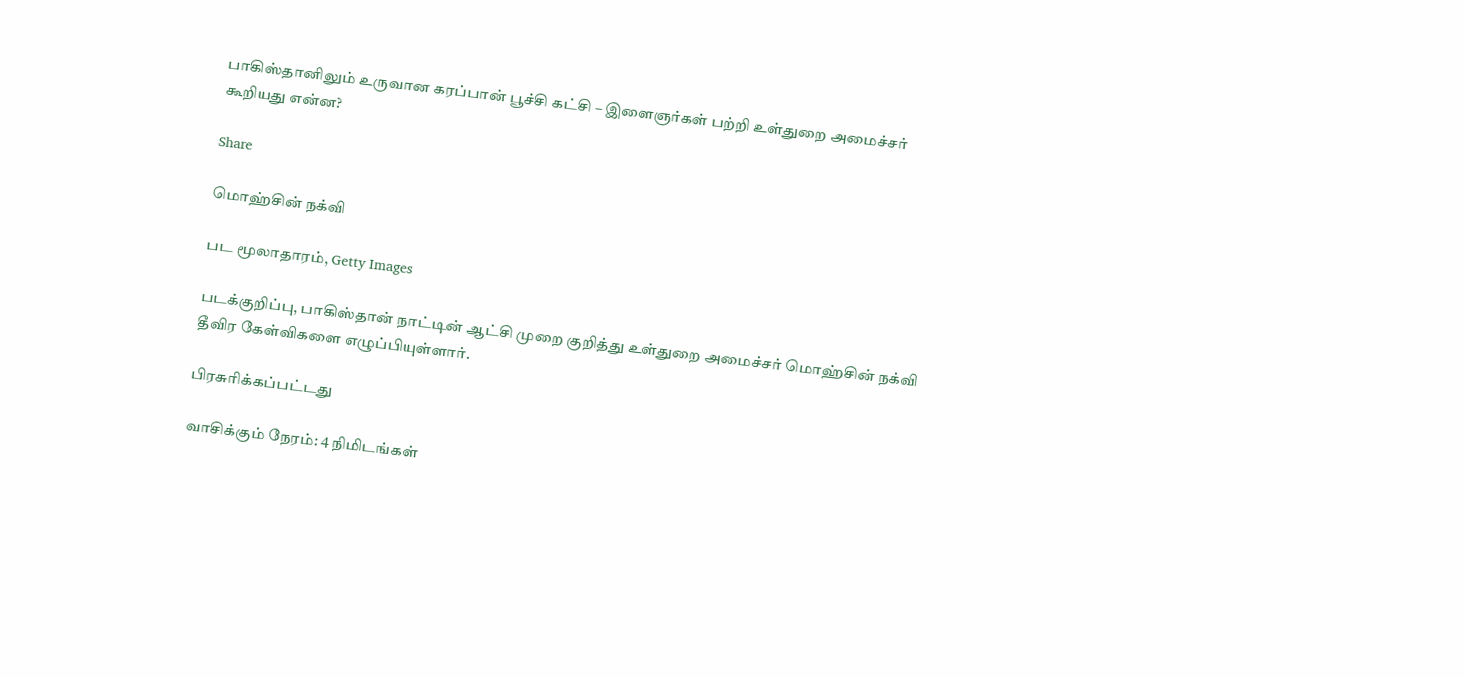பாகிஸ்தானிலும் உருவான கரப்பான் பூச்சி கட்சி – இளைஞர்கள் பற்றி உள்துறை அமைச்சர் கூறியது என்ன?

Share

மொஹ்சின் நக்வி

பட மூலாதாரம், Getty Images

படக்குறிப்பு, பாகிஸ்தான் நாட்டின் ஆட்சி முறை குறித்து உள்துறை அமைச்சர் மொஹ்சின் நக்வி தீவிர கேள்விகளை எழுப்பியுள்ளார்.

பிரசுரிக்கப்பட்டது

வாசிக்கும் நேரம்: 4 நிமிடங்கள்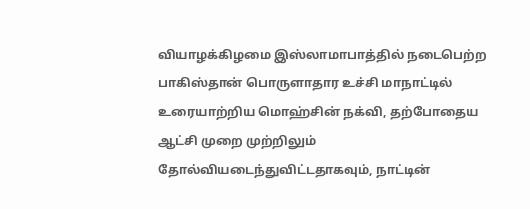வியாழக்கிழமை இஸ்லாமாபாத்தில் நடைபெற்ற பாகிஸ்தான் பொருளாதார உச்சி மாநாட்டில் உரையாற்றிய மொஹ்சின் நக்வி, தற்போதைய ஆட்சி முறை முற்றிலும் தோல்வியடைந்துவிட்டதாகவும், நாட்டின்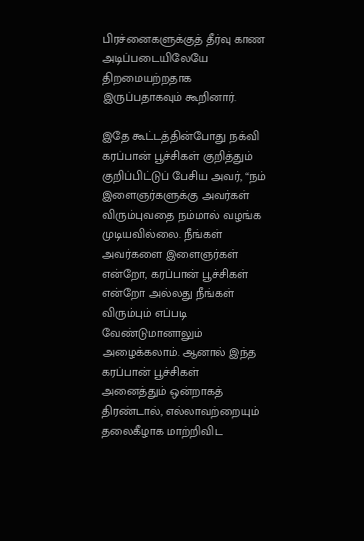பிரச்னைகளுக்குத் தீர்வு காண அடிப்படையிலேயே திறமையற்றதாக இருப்பதாகவும் கூறினார்.

இதே கூட்டத்தின்போது நக்வி கரப்பான் பூச்சிகள் குறித்தும் குறிப்பிட்டுப் பேசிய அவர், “நம் இளைஞர்களுக்கு அவர்கள் விரும்புவதை நம்மால் வழங்க முடியவில்லை. நீங்கள் அவர்களை இளைஞர்கள் என்றோ, கரப்பான் பூச்சிகள் என்றோ அல்லது நீங்கள் விரும்பும் எப்படி வேண்டுமானாலும் அழைக்கலாம். ஆனால் இந்த கரப்பான் பூச்சிகள் அனைத்தும் ஒன்றாகத் திரண்டால், எல்லாவற்றையும் தலைகீழாக மாற்றிவிட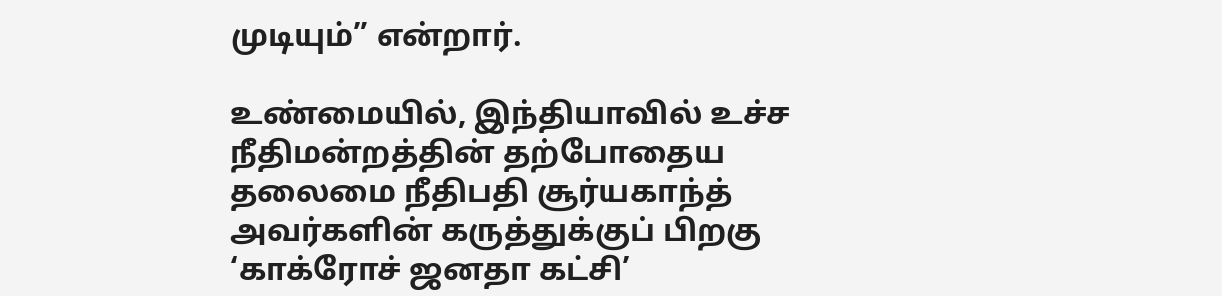முடியும்” என்றார்.

உண்மையில், இந்தியாவில் உச்ச நீதிமன்றத்தின் தற்போதைய தலைமை நீதிபதி சூர்யகாந்த் அவர்களின் கருத்துக்குப் பிறகு ‘காக்ரோச் ஜனதா கட்சி’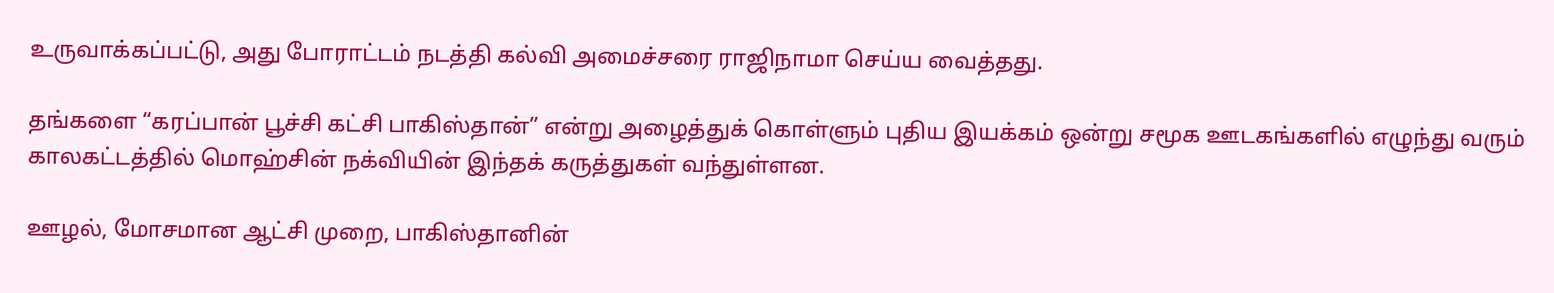உருவாக்கப்பட்டு, அது போராட்டம் நடத்தி கல்வி அமைச்சரை ராஜிநாமா செய்ய வைத்தது.

தங்களை “கரப்பான் பூச்சி கட்சி பாகிஸ்தான்” என்று அழைத்துக் கொள்ளும் புதிய இயக்கம் ஒன்று சமூக ஊடகங்களில் எழுந்து வரும் காலகட்டத்தில் மொஹ்சின் நக்வியின் இந்தக் கருத்துகள் வந்துள்ளன.

ஊழல், மோசமான ஆட்சி முறை, பாகிஸ்தானின்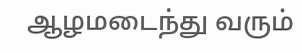ஆழமடைந்து வரும்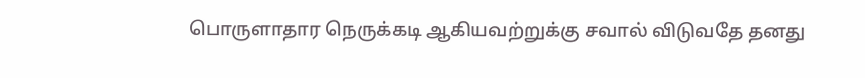பொருளாதார நெருக்கடி ஆகியவற்றுக்கு சவால் விடுவதே தனது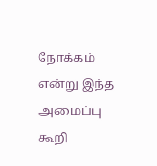நோக்கம் என்று இந்த அமைப்பு கூறி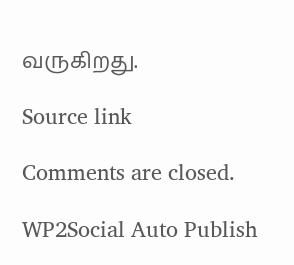வருகிறது.

Source link

Comments are closed.

WP2Social Auto Publish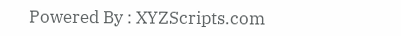Powered By : XYZScripts.com